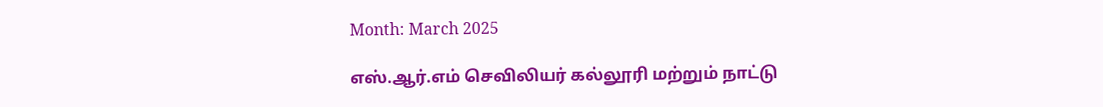Month: March 2025

எஸ்.ஆர்.எம் செவிலியர் கல்லூரி மற்றும் நாட்டு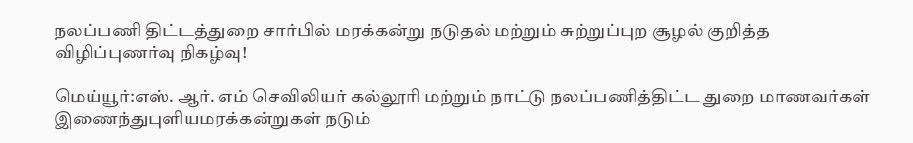நலப்பணி திட்டத்துறை சார்பில் மரக்கன்று நடுதல் மற்றும் சுற்றுப்புற சூழல் குறித்த விழிப்புணர்வு நிகழ்வு!

மெய்யூர்:எஸ். ஆர். எம் செவிலியர் கல்லூரி மற்றும் நாட்டு நலப்பணித்திட்ட துறை மாணவர்கள் இணைந்துபுளியமரக்கன்றுகள் நடும்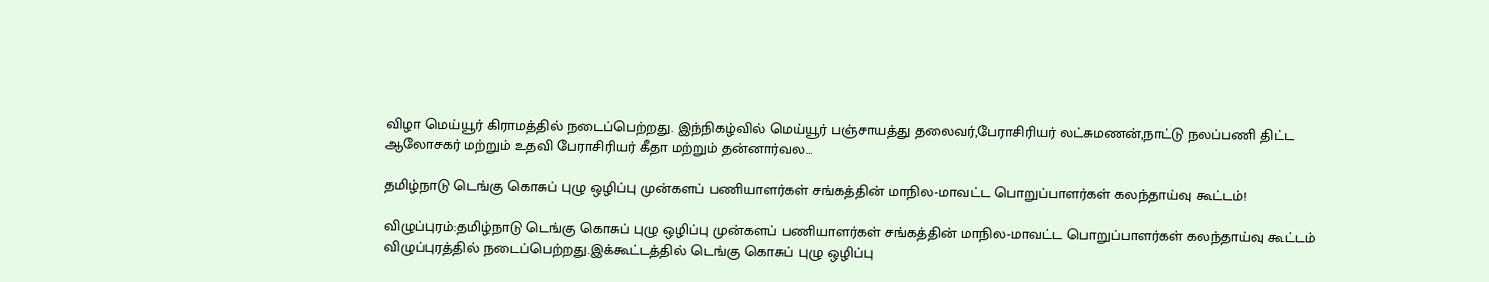விழா மெய்யூர் கிராமத்தில் நடைப்பெற்றது. இந்நிகழ்வில் மெய்யூர் பஞ்சாயத்து தலைவர்,பேராசிரியர் லட்சுமணன்,நாட்டு நலப்பணி திட்ட ஆலோசகர் மற்றும் உதவி பேராசிரியர் கீதா மற்றும் தன்னார்வல…

தமிழ்நாடு டெங்கு கொசுப் புழு ஒழிப்பு முன்களப் பணியாளர்கள் சங்கத்தின் மாநில-மாவட்ட பொறுப்பாளர்கள் கலந்தாய்வு கூட்டம்!

விழுப்புரம்:தமிழ்நாடு டெங்கு கொசுப் புழு ஒழிப்பு முன்களப் பணியாளர்கள் சங்கத்தின் மாநில-மாவட்ட பொறுப்பாளர்கள் கலந்தாய்வு கூட்டம் விழுப்புரத்தில் நடைப்பெற்றது.இக்கூட்டத்தில் டெங்கு கொசுப் புழு ஒழிப்பு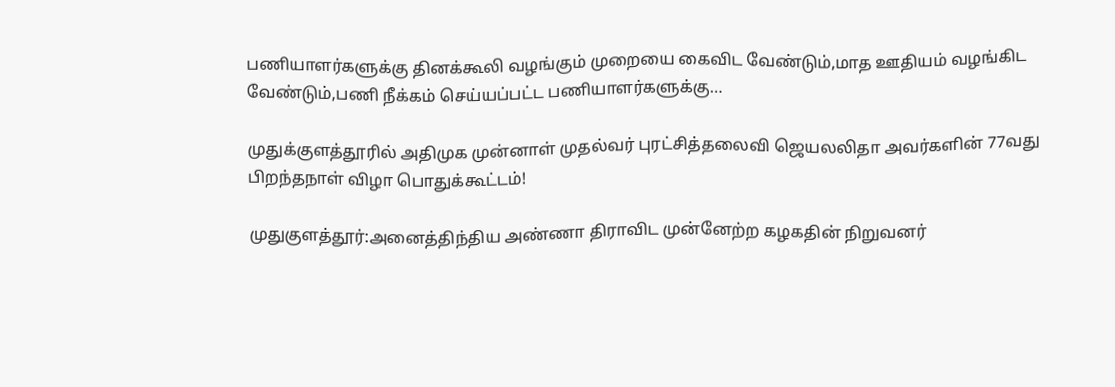பணியாளர்களுக்கு தினக்கூலி வழங்கும் முறையை கைவிட வேண்டும்,மாத ஊதியம் வழங்கிட வேண்டும்,பணி நீக்கம் செய்யப்பட்ட பணியாளர்களுக்கு…

முதுக்குளத்தூரில் அதிமுக முன்னாள் முதல்வர் புரட்சித்தலைவி ஜெயலலிதா அவர்களின் 77வது பிறந்தநாள் விழா பொதுக்கூட்டம்!

முதுகுளத்தூர்:அனைத்திந்திய அண்ணா திராவிட முன்னேற்ற கழகதின் நிறுவனர்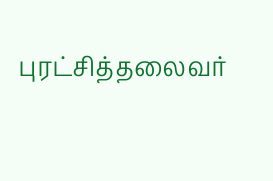புரட்சித்தலைவர்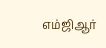எம்ஜிஆர்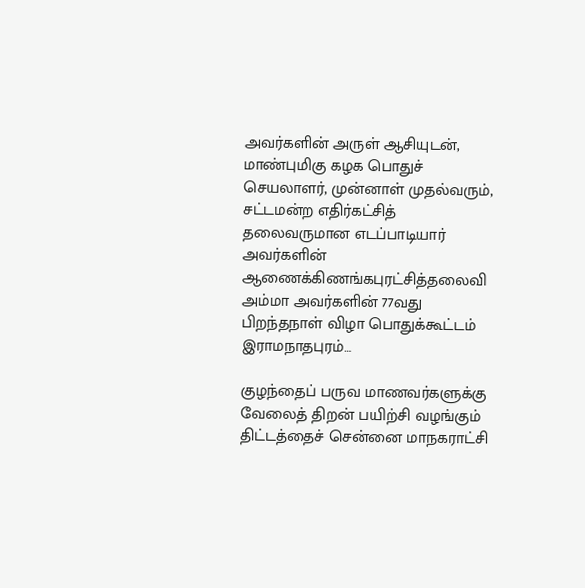அவர்களின் அருள் ஆசியுடன், மாண்புமிகு கழக பொதுச் செயலாளர், முன்னாள் முதல்வரும், சட்டமன்ற எதிர்கட்சித் தலைவருமான எடப்பாடியார் அவர்களின் ஆணைக்கிணங்கபுரட்சித்தலைவி அம்மா அவர்களின் 77வது பிறந்தநாள் விழா பொதுக்கூட்டம் இராமநாதபுரம்…

குழந்தைப் பருவ மாணவர்களுக்கு வேலைத் திறன் பயிற்சி வழங்கும் திட்டத்தைச் சென்னை மாநகராட்சி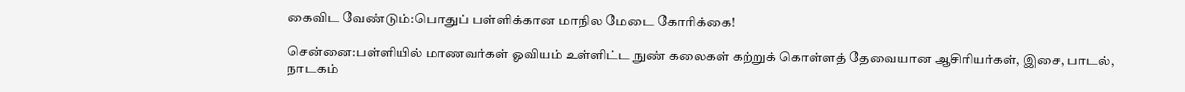கைவிட வேண்டும்:பொதுப் பள்ளிக்கான மாநில மேடை கோரிக்கை!

சென்னை:பள்ளியில் மாணவர்கள் ஓவியம் உள்ளிட்ட நுண் கலைகள் கற்றுக் கொள்ளத் தேவையான ஆசிரியர்கள், இசை, பாடல், நாடகம்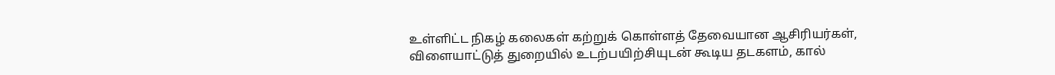உள்ளிட்ட நிகழ் கலைகள் கற்றுக் கொள்ளத் தேவையான ஆசிரியர்கள், விளையாட்டுத் துறையில் உடற்பயிற்சியுடன் கூடிய தடகளம், கால்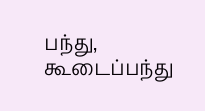பந்து, கூடைப்பந்து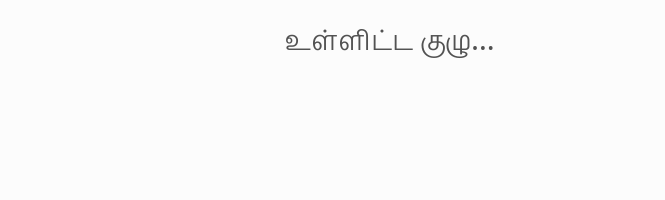உள்ளிட்ட குழு…